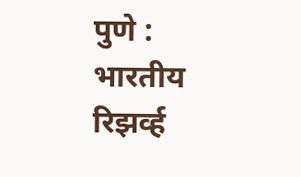पुणे : भारतीय रिझर्व्ह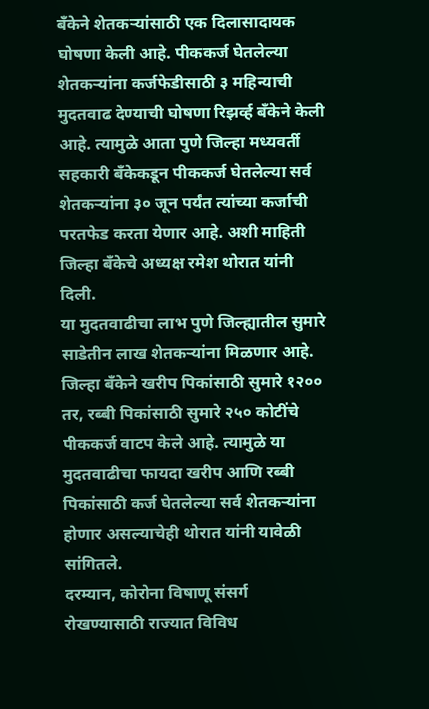बँकेने शेतकऱ्यांसाठी एक दिलासादायक घोषणा केली आहे. पीककर्ज घेतलेल्या शेतकऱ्यांना कर्जफेडीसाठी ३ महिन्याची मुदतवाढ देण्याची घोषणा रिझर्व्ह बँकेने केली आहे. त्यामुळे आता पुणे जिल्हा मध्यवर्ती सहकारी बँकेकडून पीककर्ज घेतलेल्या सर्व शेतकऱ्यांना ३० जून पर्यंत त्यांच्या कर्जाची परतफेड करता येणार आहे. अशी माहिती जिल्हा बँकेचे अध्यक्ष रमेश थोरात यांनी दिली.
या मुदतवाढीचा लाभ पुणे जिल्ह्यातील सुमारे साडेतीन लाख शेतकऱ्यांना मिळणार आहे. जिल्हा बँकेने खरीप पिकांसाठी सुमारे १२०० तर, रब्बी पिकांसाठी सुमारे २५० कोटींचे पीककर्ज वाटप केले आहे. त्यामुळे या मुदतवाढीचा फायदा खरीप आणि रब्बी पिकांसाठी कर्ज घेतलेल्या सर्व शेतकऱ्यांना होणार असल्याचेही थोरात यांनी यावेळी सांगितले.
दरम्यान, कोरोना विषाणू संसर्ग रोखण्यासाठी राज्यात विविध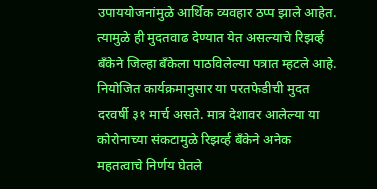उपाययोजनांमुळे आर्थिक व्यवहार ठप्प झाले आहेत. त्यामुळे ही मुदतवाढ देण्यात येत असल्याचे रिझर्व्ह बँकेने जिल्हा बँकेला पाठविलेल्या पत्रात म्हटले आहे. नियोजित कार्यक्रमानुसार या परतफेडीची मुदत दरवर्षी ३१ मार्च असते. मात्र देशावर आलेल्या या कोरोनाच्या संकटामुळे रिझर्व्ह बँकेने अनेक महतत्वाचे निर्णय घेतले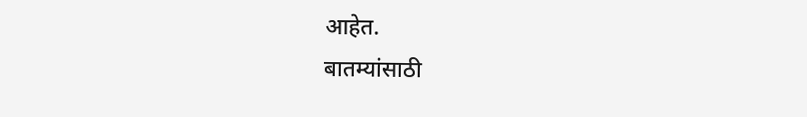आहेत.
बातम्यांसाठी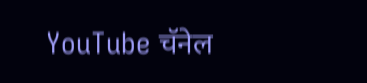YouTube चॅनेल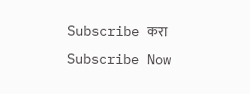Subscribe करा
Subscribe Now